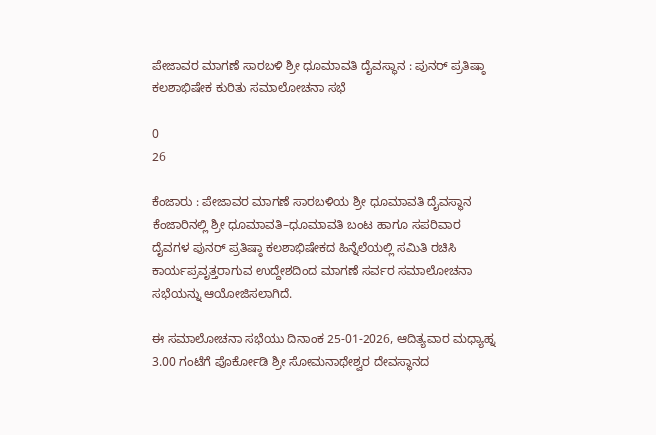ಪೇಜಾವರ ಮಾಗಣೆ ಸಾರಬಳಿ ಶ್ರೀ ಧೂಮಾವತಿ ದೈವಸ್ಥಾನ : ಪುನರ್ ಪ್ರತಿಷ್ಠಾ ಕಲಶಾಭಿಷೇಕ ಕುರಿತು ಸಮಾಲೋಚನಾ ಸಭೆ

0
26

ಕೆಂಜಾರು : ಪೇಜಾವರ ಮಾಗಣೆ ಸಾರಬಳಿಯ ಶ್ರೀ ಧೂಮಾವತಿ ದೈವಸ್ಥಾನ ಕೆಂಜಾರಿನಲ್ಲಿ ಶ್ರೀ ಧೂಮಾವತಿ–ಧೂಮಾವತಿ ಬಂಟ ಹಾಗೂ ಸಪರಿವಾರ ದೈವಗಳ ಪುನರ್ ಪ್ರತಿಷ್ಠಾ ಕಲಶಾಭಿಷೇಕದ ಹಿನ್ನೆಲೆಯಲ್ಲಿ ಸಮಿತಿ ರಚಿಸಿ ಕಾರ್ಯಪ್ರವೃತ್ತರಾಗುವ ಉದ್ದೇಶದಿಂದ ಮಾಗಣೆ ಸರ್ವರ ಸಮಾಲೋಚನಾ ಸಭೆಯನ್ನು ಆಯೋಜಿಸಲಾಗಿದೆ.

ಈ ಸಮಾಲೋಚನಾ ಸಭೆಯು ದಿನಾಂಕ 25-01-2026, ಆದಿತ್ಯವಾರ ಮಧ್ಯಾಹ್ನ 3.00 ಗಂಟೆಗೆ ಪೊರ್ಕೋಡಿ ಶ್ರೀ ಸೋಮನಾಥೇಶ್ವರ ದೇವಸ್ಥಾನದ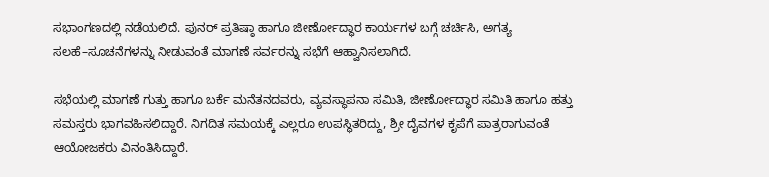ಸಭಾಂಗಣದಲ್ಲಿ ನಡೆಯಲಿದೆ. ಪುನರ್ ಪ್ರತಿಷ್ಠಾ ಹಾಗೂ ಜೀರ್ಣೋದ್ಧಾರ ಕಾರ್ಯಗಳ ಬಗ್ಗೆ ಚರ್ಚಿಸಿ, ಅಗತ್ಯ ಸಲಹೆ–ಸೂಚನೆಗಳನ್ನು ನೀಡುವಂತೆ ಮಾಗಣೆ ಸರ್ವರನ್ನು ಸಭೆಗೆ ಆಹ್ವಾನಿಸಲಾಗಿದೆ.

ಸಭೆಯಲ್ಲಿ ಮಾಗಣೆ ಗುತ್ತು ಹಾಗೂ ಬರ್ಕೆ ಮನೆತನದವರು, ವ್ಯವಸ್ಥಾಪನಾ ಸಮಿತಿ, ಜೀರ್ಣೋದ್ಧಾರ ಸಮಿತಿ ಹಾಗೂ ಹತ್ತು ಸಮಸ್ತರು ಭಾಗವಹಿಸಲಿದ್ದಾರೆ. ನಿಗದಿತ ಸಮಯಕ್ಕೆ ಎಲ್ಲರೂ ಉಪಸ್ಥಿತರಿದ್ದು, ಶ್ರೀ ದೈವಗಳ ಕೃಪೆಗೆ ಪಾತ್ರರಾಗುವಂತೆ ಆಯೋಜಕರು ವಿನಂತಿಸಿದ್ದಾರೆ.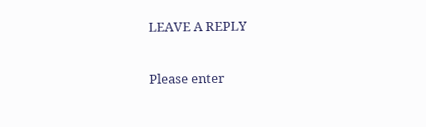LEAVE A REPLY

Please enter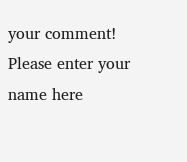your comment!
Please enter your name here